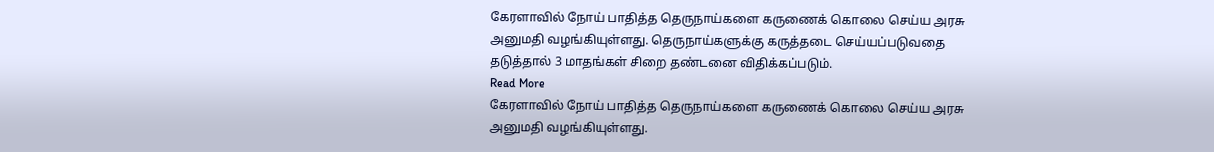கேரளாவில் நோய் பாதித்த தெருநாய்களை கருணைக் கொலை செய்ய அரசு அனுமதி வழங்கியுள்ளது. தெருநாய்களுக்கு கருத்தடை செய்யப்படுவதை தடுத்தால் 3 மாதங்கள் சிறை தண்டனை விதிக்கப்படும்.
Read More
கேரளாவில் நோய் பாதித்த தெருநாய்களை கருணைக் கொலை செய்ய அரசு அனுமதி வழங்கியுள்ளது.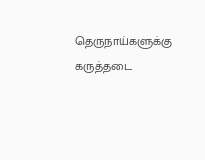தெருநாய்களுக்கு கருத்தடை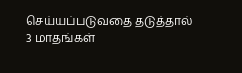செய்யப்படுவதை தடுத்தால் 3 மாதங்கள்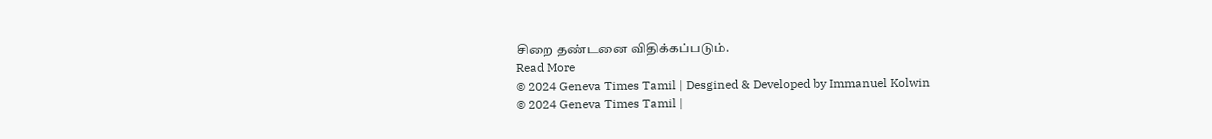சிறை தண்டனை விதிக்கப்படும்.
Read More
© 2024 Geneva Times Tamil | Desgined & Developed by Immanuel Kolwin
© 2024 Geneva Times Tamil |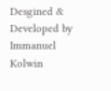Desgined & Developed by Immanuel Kolwin